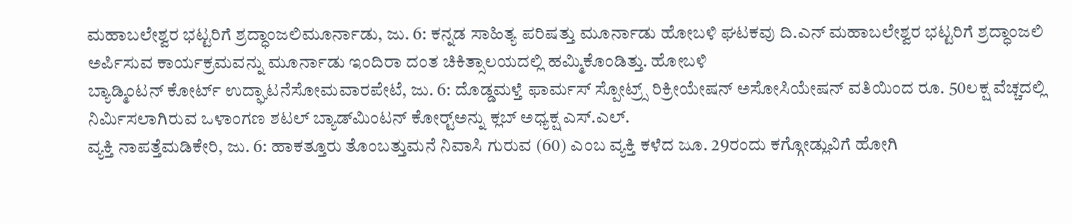ಮಹಾಬಲೇಶ್ವರ ಭಟ್ಟರಿಗೆ ಶ್ರದ್ಧಾಂಜಲಿಮೂರ್ನಾಡು, ಜು. 6: ಕನ್ನಡ ಸಾಹಿತ್ಯ ಪರಿಷತ್ತು ಮೂರ್ನಾಡು ಹೋಬಳಿ ಘಟಕವು ದಿ.ಎನ್ ಮಹಾಬಲೇಶ್ವರ ಭಟ್ಟರಿಗೆ ಶ್ರದ್ಧಾಂಜಲಿ ಅರ್ಪಿಸುವ ಕಾರ್ಯಕ್ರಮವನ್ನು ಮೂರ್ನಾಡು ಇಂದಿರಾ ದಂತ ಚಿಕಿತ್ಸಾಲಯದಲ್ಲಿ ಹಮ್ಮಿಕೊಂಡಿತ್ತು. ಹೋಬಳಿ
ಬ್ಯಾಡ್ಮಿಂಟನ್ ಕೋರ್ಟ್ ಉದ್ಘಾಟನೆಸೋಮವಾರಪೇಟೆ, ಜು. 6: ದೊಡ್ಡಮಳ್ತೆ ಫಾರ್ಮಸ್ ಸ್ಪೋಟ್ರ್ಸ್ ರಿಕ್ರೀಯೇಷನ್ ಅಸೋಸಿಯೇಷನ್ ವತಿಯಿಂದ ರೂ. 50ಲಕ್ಷ ವೆಚ್ಚದಲ್ಲಿ ನಿರ್ಮಿಸಲಾಗಿರುವ ಒಳಾಂಗಣ ಶಟಲ್ ಬ್ಯಾಡ್‍ಮಿಂಟನ್ ಕೋರ್ಟ್‍ಅನ್ನು ಕ್ಲಬ್ ಅಧ್ಯಕ್ಷ ಎಸ್.ಎಲ್.
ವ್ಯಕ್ತಿ ನಾಪತ್ತೆಮಡಿಕೇರಿ, ಜು. 6: ಹಾಕತ್ತೂರು ತೊಂಬತ್ತುಮನೆ ನಿವಾಸಿ ಗುರುವ (60) ಎಂಬ ವ್ಯಕ್ತಿ ಕಳೆದ ಜೂ. 29ರಂದು ಕಗ್ಗೋಡ್ಲುವಿಗೆ ಹೋಗಿ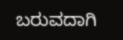ಬರುವದಾಗಿ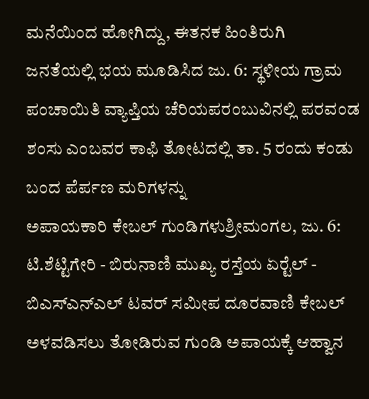ಮನೆಯಿಂದ ಹೋಗಿದ್ದು, ಈತನಕ ಹಿಂತಿರುಗಿ
ಜನತೆಯಲ್ಲಿ ಭಯ ಮೂಡಿಸಿದ ಜು. 6: ಸ್ಥಳೀಯ ಗ್ರಾಮ ಪಂಚಾಯಿತಿ ವ್ಯಾಪ್ತಿಯ ಚೆರಿಯಪರಂಬುವಿನಲ್ಲಿ ಪರವಂಡ ಶಂಸು ಎಂಬವರ ಕಾಫಿ ತೋಟದಲ್ಲಿ ತಾ. 5 ರಂದು ಕಂಡು ಬಂದ ಪೆರ್ಪಣ ಮರಿಗಳನ್ನು
ಅಪಾಯಕಾರಿ ಕೇಬಲ್ ಗುಂಡಿಗಳುಶ್ರೀಮಂಗಲ, ಜು. 6: ಟಿ.ಶೆಟ್ಟಿಗೇರಿ - ಬಿರುನಾಣಿ ಮುಖ್ಯ ರಸ್ತೆಯ ಏರ್‍ಟೆಲ್ - ಬಿಎಸ್‍ಎನ್‍ಎಲ್ ಟವರ್ ಸಮೀಪ ದೂರವಾಣಿ ಕೇಬಲ್ ಅಳವಡಿಸಲು ತೋಡಿರುವ ಗುಂಡಿ ಅಪಾಯಕ್ಕೆ ಆಹ್ವಾನ